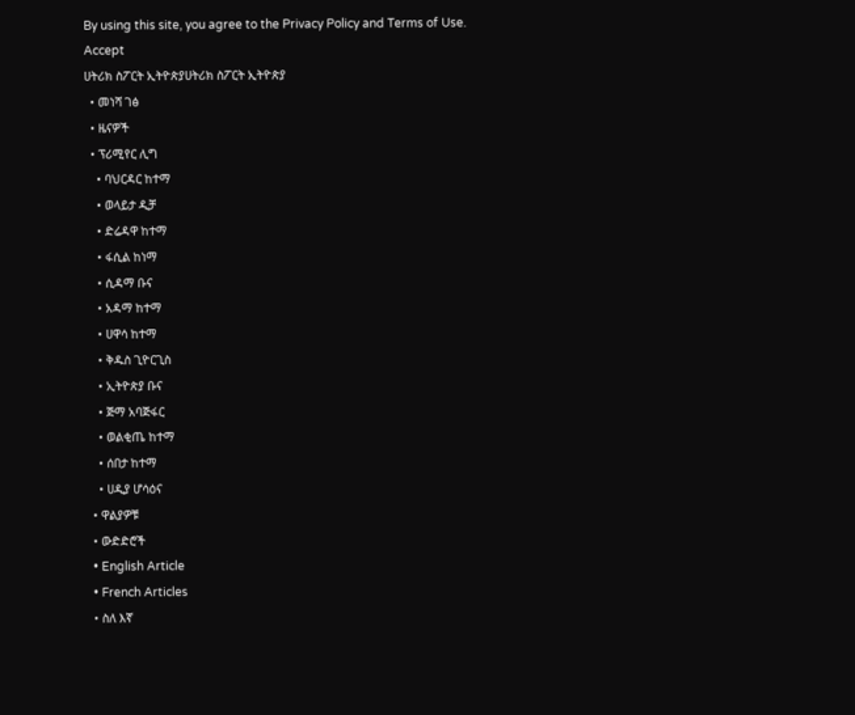By using this site, you agree to the Privacy Policy and Terms of Use.
Accept
ሀትሪክ ስፖርት ኢትዮጵያሀትሪክ ስፖርት ኢትዮጵያ
  • መነሻ ገፅ
  • ዜናዎች
  • ፕሪሚየር ሊግ
    • ባህርዳር ከተማ
    • ወላይታ ዲቻ
    • ድሬዳዋ ከተማ
    • ፋሲል ከነማ
    • ሲዳማ ቡና
    • አዳማ ከተማ
    • ሀዋሳ ከተማ
    • ቅዱስ ጊዮርጊስ
    • ኢትዮጵያ ቡና
    • ጅማ አባጅፋር
    • ወልቂጤ ከተማ
    • ሰበታ ከተማ
    • ሀዲያ ሆሳዕና
  • ዋልያዎቹ
  • ውድድሮች
  • English Article
  • French Articles
  • ስለ እኛ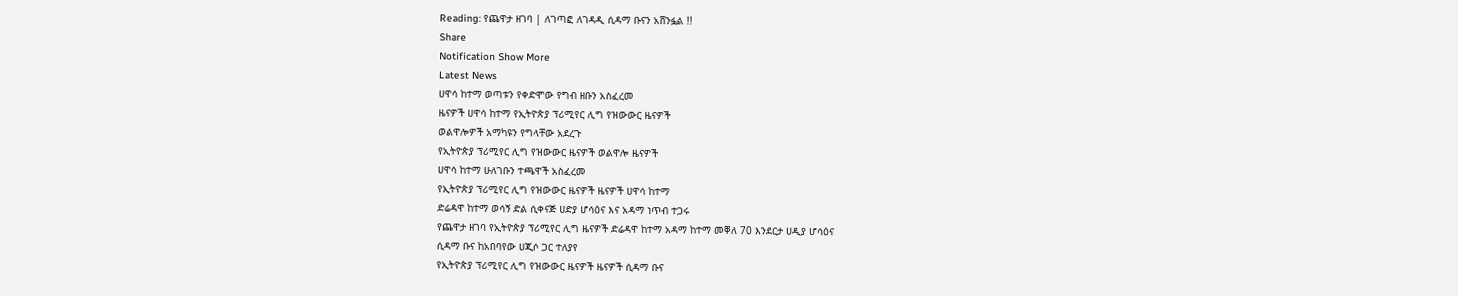Reading: የጨዋታ ዘገባ | ለገጣፎ ለገዳዲ ሲዳማ ቡናን አሸንፏል !!
Share
Notification Show More
Latest News
ሀዋሳ ከተማ ወጣቱን የቀድሞው የግብ ዘቡን አስፈረመ
ዜናዎች ሀዋሳ ከተማ የኢትዮጵያ ፕሪሚየር ሊግ የዝውውር ዜናዎች
ወልዋሎዎች አማካዩን የግላቸው አደረጉ
የኢትዮጵያ ፕሪሚየር ሊግ የዝውውር ዜናዎች ወልዋሎ ዜናዎች
ሀዋሳ ከተማ ሁለገቡን ተጫዋች አስፈረመ
የኢትዮጵያ ፕሪሚየር ሊግ የዝውውር ዜናዎች ዜናዎች ሀዋሳ ከተማ
ድሬዳዋ ከተማ ወሳኝ ድል ሲቀናጅ ሀድያ ሆሳዕና እና አዳማ ነጥብ ተጋሩ
የጨዋታ ዘገባ የኢትዮጵያ ፕሪሚየር ሊግ ዜናዎች ድሬዳዋ ከተማ አዳማ ከተማ መቐለ 70 እንደርታ ሀዲያ ሆሳዕና
ሲዳማ ቡና ከአበባየው ሀጂሶ ጋር ተለያየ
የኢትዮጵያ ፕሪሚየር ሊግ የዝውውር ዜናዎች ዜናዎች ሲዳማ ቡና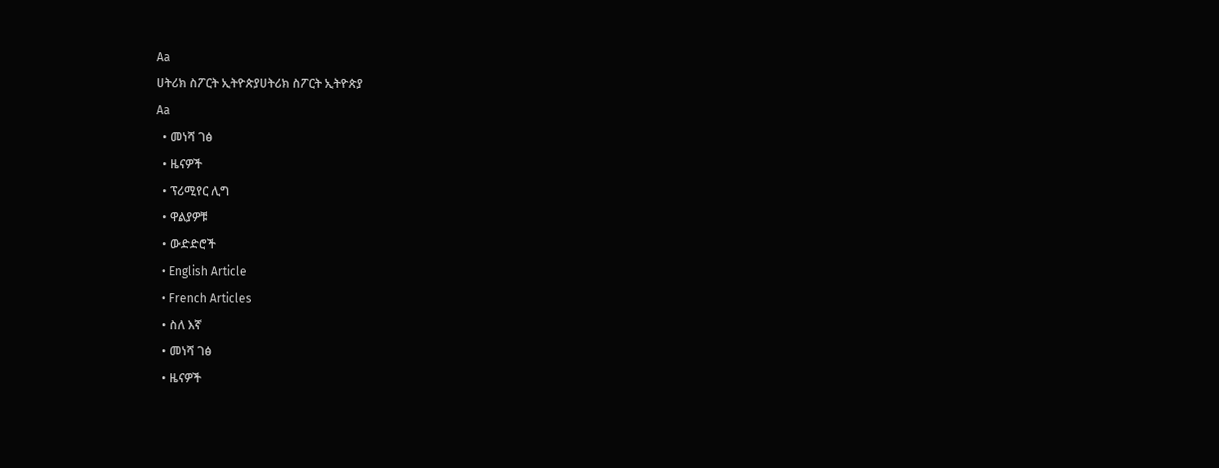Aa
ሀትሪክ ስፖርት ኢትዮጵያሀትሪክ ስፖርት ኢትዮጵያ
Aa
  • መነሻ ገፅ
  • ዜናዎች
  • ፕሪሚየር ሊግ
  • ዋልያዎቹ
  • ውድድሮች
  • English Article
  • French Articles
  • ስለ እኛ
  • መነሻ ገፅ
  • ዜናዎች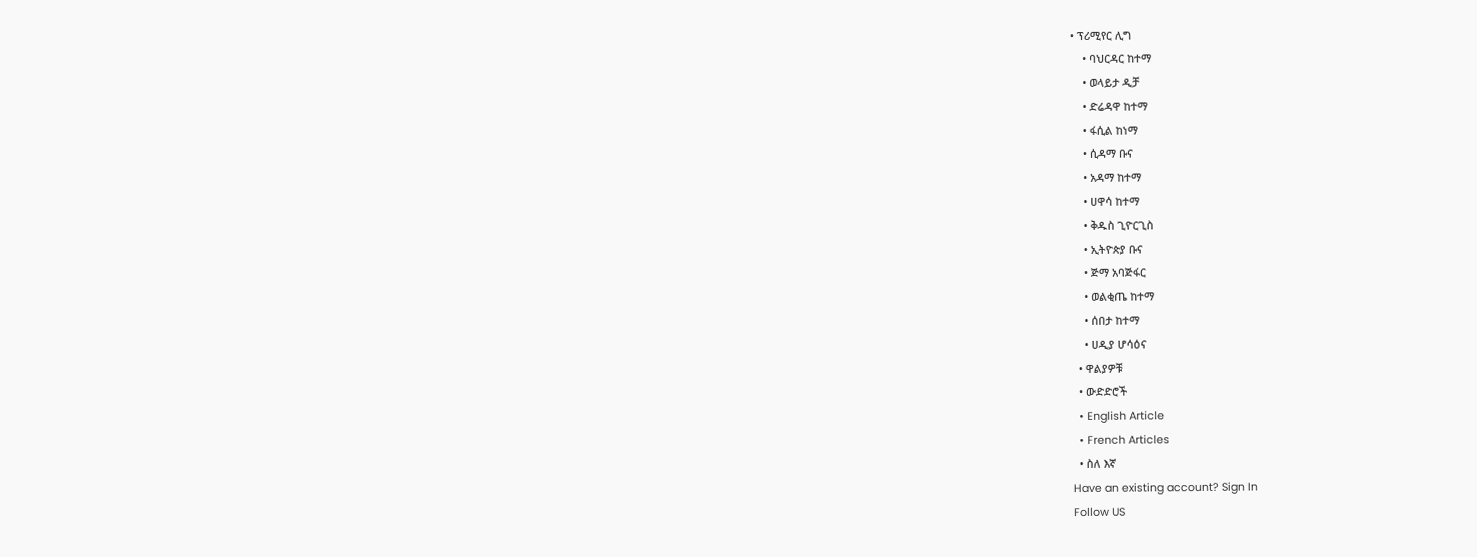• ፕሪሚየር ሊግ
    • ባህርዳር ከተማ
    • ወላይታ ዲቻ
    • ድሬዳዋ ከተማ
    • ፋሲል ከነማ
    • ሲዳማ ቡና
    • አዳማ ከተማ
    • ሀዋሳ ከተማ
    • ቅዱስ ጊዮርጊስ
    • ኢትዮጵያ ቡና
    • ጅማ አባጅፋር
    • ወልቂጤ ከተማ
    • ሰበታ ከተማ
    • ሀዲያ ሆሳዕና
  • ዋልያዎቹ
  • ውድድሮች
  • English Article
  • French Articles
  • ስለ እኛ
Have an existing account? Sign In
Follow US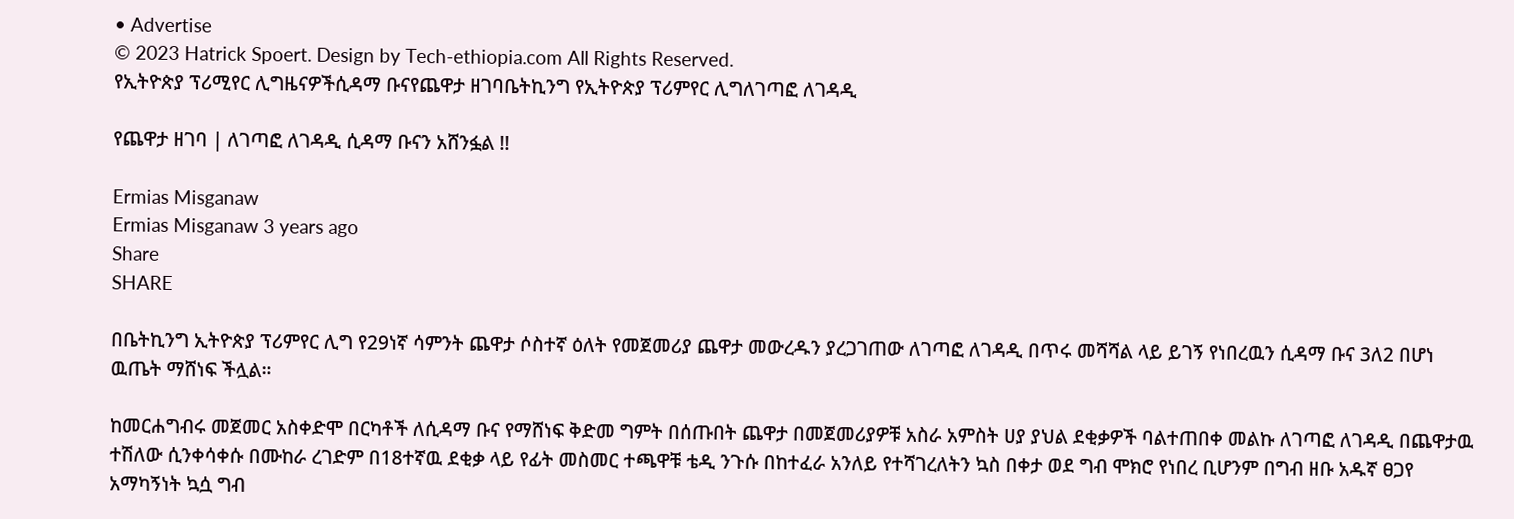• Advertise
© 2023 Hatrick Spoert. Design by Tech-ethiopia.com All Rights Reserved.
የኢትዮጵያ ፕሪሚየር ሊግዜናዎችሲዳማ ቡናየጨዋታ ዘገባቤትኪንግ የኢትዮጵያ ፕሪምየር ሊግለገጣፎ ለገዳዲ

የጨዋታ ዘገባ | ለገጣፎ ለገዳዲ ሲዳማ ቡናን አሸንፏል !!

Ermias Misganaw
Ermias Misganaw 3 years ago
Share
SHARE

በቤትኪንግ ኢትዮጵያ ፕሪምየር ሊግ የ29ነኛ ሳምንት ጨዋታ ሶስተኛ ዕለት የመጀመሪያ ጨዋታ መውረዱን ያረጋገጠው ለገጣፎ ለገዳዲ በጥሩ መሻሻል ላይ ይገኝ የነበረዉን ሲዳማ ቡና 3ለ2 በሆነ ዉጤት ማሸነፍ ችሏል።

ከመርሐግብሩ መጀመር አስቀድሞ በርካቶች ለሲዳማ ቡና የማሸነፍ ቅድመ ግምት በሰጡበት ጨዋታ በመጀመሪያዎቹ አስራ አምስት ሀያ ያህል ደቂቃዎች ባልተጠበቀ መልኩ ለገጣፎ ለገዳዲ በጨዋታዉ ተሽለው ሲንቀሳቀሱ በሙከራ ረገድም በ18ተኛዉ ደቂቃ ላይ የፊት መስመር ተጫዋቹ ቴዲ ንጉሱ በከተፈራ አንለይ የተሻገረለትን ኳስ በቀታ ወደ ግብ ሞክሮ የነበረ ቢሆንም በግብ ዘቡ አዱኛ ፀጋየ አማካኝነት ኳሷ ግብ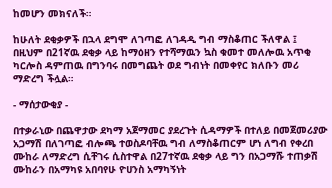ከመሆን መክናለች።

ከሁለት ደቂቃዎች በኋላ ደግሞ ለገጣፎ ለገዳዲ ግብ ማስቆጠር ችለዋል ፤ በዚህም በ21ኛዉ ደቂቃ ላይ ከማዕዘን የተሻማዉን ኳስ ቁመተ መለሎዉ አጥቂ ካርሎስ ዳምጠዉ በግንባሩ በመግጨት ወደ ግብነት በመቀየር ክለቡን መሪ ማድረግ ችሏል።

- ማሰታውቂያ -

በተቃራኒው በጨዋታው ደካማ አጀማመር ያደረጉት ሲዳማዎች በተለይ በመጀመሪያው አጋማሽ በለገጣፎ ብሎጫ ተወስዶባቸዉ ግብ ለማስቆጠርም ሆነ ለግብ የቀረበ ሙከራ ለማድረግ ሲቸገሩ ሲስተዋል በ27ተኛዉ ደቂቃ ላይ ግን በአጋማሹ ተጠቃሽ ሙከራን በአማካዩ አበባየሁ ዮሀንስ አማካኝነት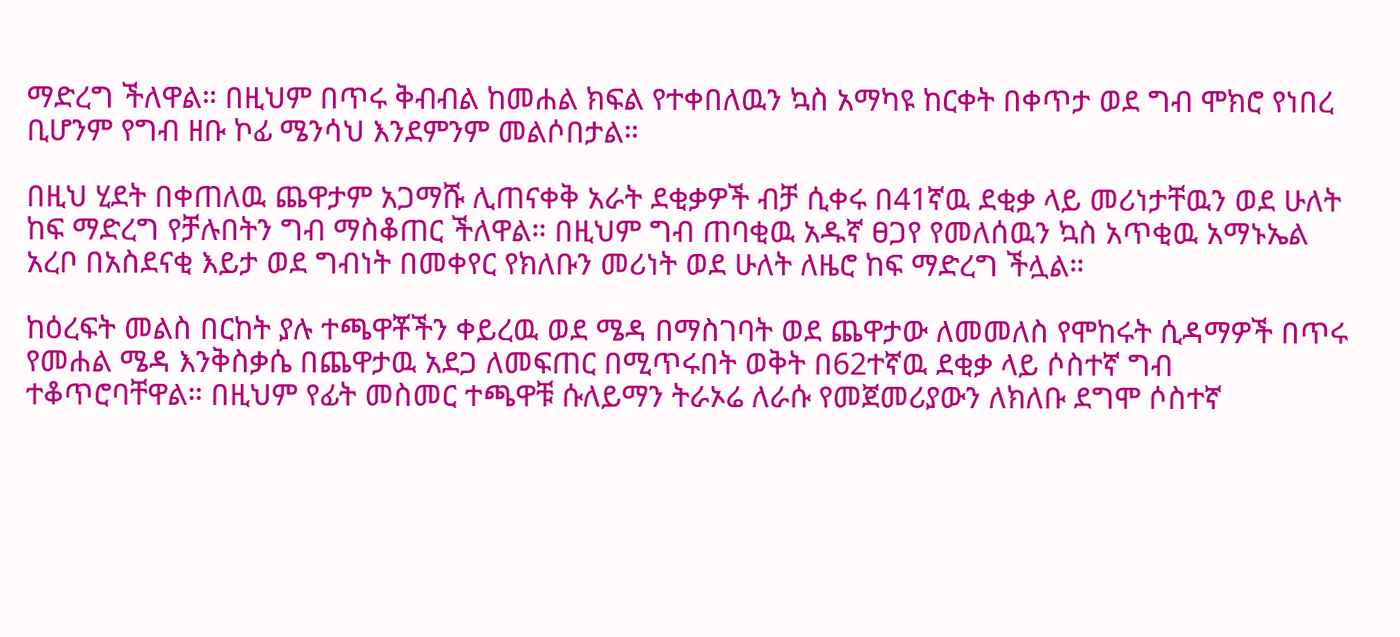ማድረግ ችለዋል። በዚህም በጥሩ ቅብብል ከመሐል ክፍል የተቀበለዉን ኳስ አማካዩ ከርቀት በቀጥታ ወደ ግብ ሞክሮ የነበረ ቢሆንም የግብ ዘቡ ኮፊ ሜንሳህ እንደምንም መልሶበታል።

በዚህ ሂደት በቀጠለዉ ጨዋታም አጋማሹ ሊጠናቀቅ አራት ደቂቃዎች ብቻ ሲቀሩ በ41ኛዉ ደቂቃ ላይ መሪነታቸዉን ወደ ሁለት ከፍ ማድረግ የቻሉበትን ግብ ማስቆጠር ችለዋል። በዚህም ግብ ጠባቂዉ አዱኛ ፀጋየ የመለሰዉን ኳስ አጥቂዉ አማኑኤል አረቦ በአስደናቂ እይታ ወደ ግብነት በመቀየር የክለቡን መሪነት ወደ ሁለት ለዜሮ ከፍ ማድረግ ችሏል።

ከዕረፍት መልስ በርከት ያሉ ተጫዋቾችን ቀይረዉ ወደ ሜዳ በማስገባት ወደ ጨዋታው ለመመለስ የሞከሩት ሲዳማዎች በጥሩ የመሐል ሜዳ እንቅስቃሴ በጨዋታዉ አደጋ ለመፍጠር በሚጥሩበት ወቅት በ62ተኛዉ ደቂቃ ላይ ሶስተኛ ግብ ተቆጥሮባቸዋል። በዚህም የፊት መስመር ተጫዋቹ ሱለይማን ትራኦሬ ለራሱ የመጀመሪያውን ለክለቡ ደግሞ ሶስተኛ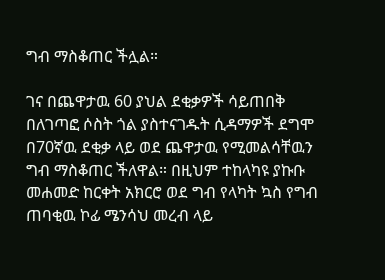ግብ ማስቆጠር ችሏል።

ገና በጨዋታዉ 60 ያህል ደቂቃዎች ሳይጠበቅ በለገጣፎ ሶስት ጎል ያስተናገዱት ሲዳማዎች ደግሞ በ70ኛዉ ደቂቃ ላይ ወደ ጨዋታዉ የሚመልሳቸዉን ግብ ማስቆጠር ችለዋል። በዚህም ተከላካዩ ያኩቡ መሐመድ ከርቀት አክርሮ ወደ ግብ የላካት ኳስ የግብ ጠባቂዉ ኮፊ ሜንሳህ መረብ ላይ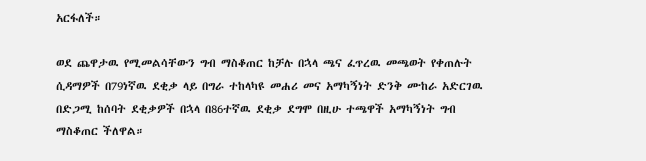አርፋለች።

ወደ ጨዋታዉ የሚመልሳቸውን ግብ ማስቆጠር ከቻሉ በኋላ ጫና ፈጥረዉ መጫወት የቀጠሉት ሲዳማዎች በ79ነኛዉ ደቂቃ ላይ በግራ ተከላካዩ መሐሪ መና አማካኝነት ድንቅ ሙከራ አድርገዉ በድጋሚ ከሰባት ደቂቃዎች በኋላ በ86ተኛዉ ደቂቃ ደግሞ በዚሁ ተጫዋች አማካኝነት ግብ ማስቆጠር ችለዋል።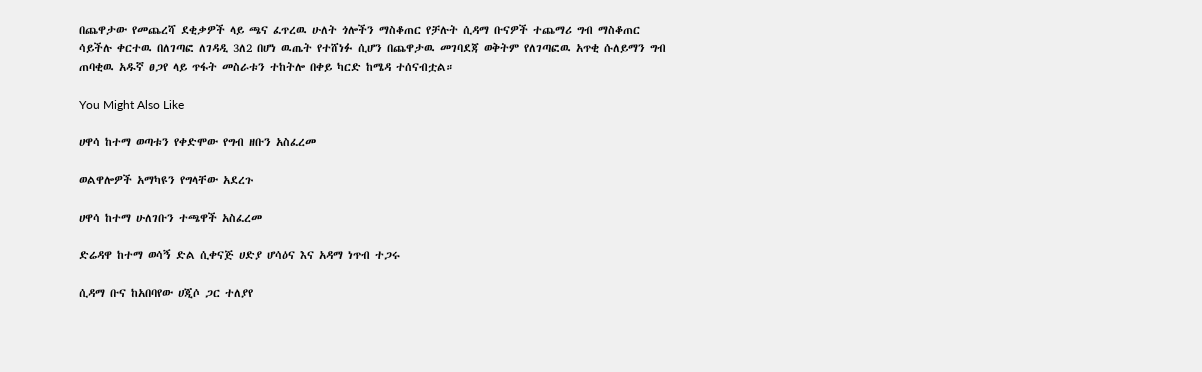በጨዋታው የመጨረሻ ደቂቃዎች ላይ ጫና ፈጥረዉ ሁለት ጎሎችን ማስቆጠር የቻሉት ሲዳማ ቡናዎች ተጨማሪ ግብ ማስቆጠር ሳይችሉ ቀርተዉ በለገጣፎ ለገዳዲ 3ለ2 በሆነ ዉጤት የተሸነፉ ሲሆን በጨዋታዉ መገባደጃ ወቅትም የለገጣፎዉ አጥቂ ሱለይማን ግብ ጠባቂዉ አዱኛ ፀጋየ ላይ ጥፋት መስራቱን ተከትሎ በቀይ ካርድ ከሜዳ ተሰናብቷል።

You Might Also Like

ሀዋሳ ከተማ ወጣቱን የቀድሞው የግብ ዘቡን አስፈረመ

ወልዋሎዎች አማካዩን የግላቸው አደረጉ

ሀዋሳ ከተማ ሁለገቡን ተጫዋች አስፈረመ

ድሬዳዋ ከተማ ወሳኝ ድል ሲቀናጅ ሀድያ ሆሳዕና እና አዳማ ነጥብ ተጋሩ

ሲዳማ ቡና ከአበባየው ሀጂሶ ጋር ተለያየ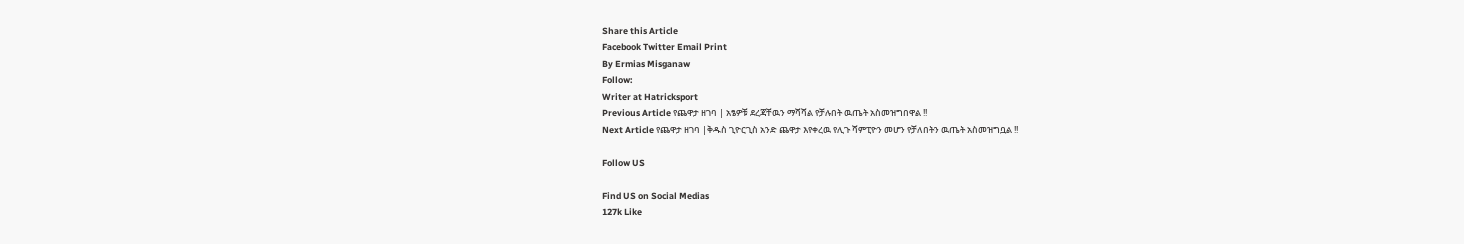Share this Article
Facebook Twitter Email Print
By Ermias Misganaw
Follow:
Writer at Hatricksport
Previous Article የጨዋታ ዘገባ | አፄዎቹ ደረጃቸዉን ማሻሻል የቻሉበት ዉጤት አስመዝግበዋል !!
Next Article የጨዋታ ዘገባ |ቅዱስ ጊዮርጊስ አንድ ጨዋታ እየቀረዉ የሊጉ ሻምፒዮን መሆን የቻለበትን ዉጤት አስመዝግቧል !!

Follow US

Find US on Social Medias
127k Like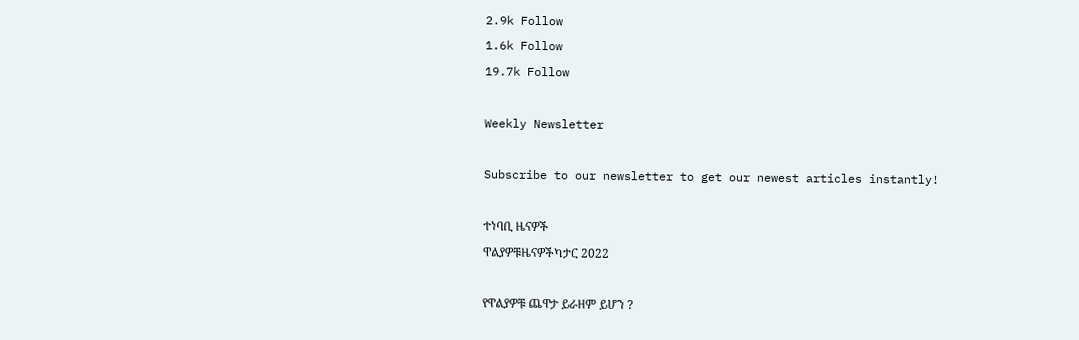2.9k Follow
1.6k Follow
19.7k Follow

Weekly Newsletter

Subscribe to our newsletter to get our newest articles instantly!

ተነባቢ ዜናዎች
ዋልያዎቹዜናዎችካታር 2022

የዋልያዎቹ ጨዋታ ይራዘም ይሆን ?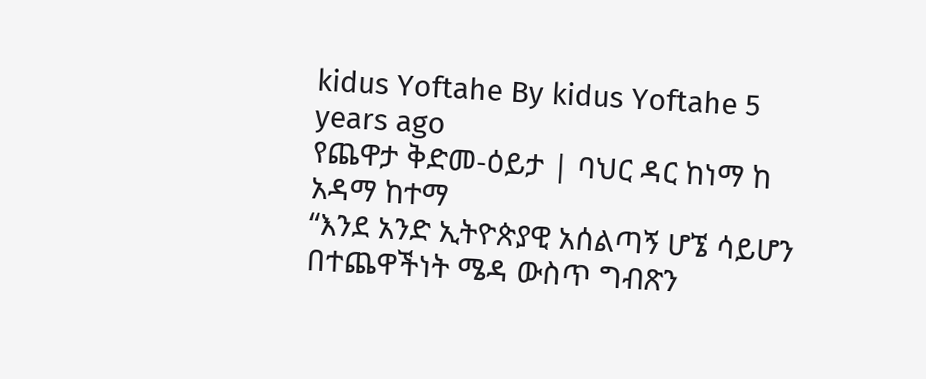kidus Yoftahe By kidus Yoftahe 5 years ago
የጨዋታ ቅድመ-ዕይታ | ባህር ዳር ከነማ ከ አዳማ ከተማ
“እንደ አንድ ኢትዮጵያዊ አሰልጣኝ ሆኜ ሳይሆን በተጨዋችነት ሜዳ ውስጥ ግብጽን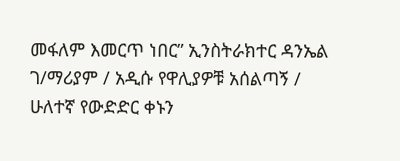መፋለም እመርጥ ነበር” ኢንስትራክተር ዳንኤል ገ/ማሪያም / አዲሱ የዋሊያዎቹ አሰልጣኝ /
ሁለተኛ የውድድር ቀኑን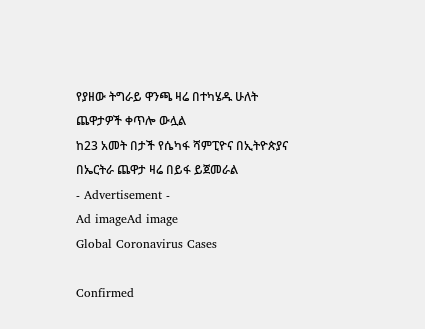የያዘው ትግራይ ዋንጫ ዛሬ በተካሄዱ ሁለት ጨዋታዎች ቀጥሎ ውሏል
ከ23 አመት በታች የሴካፋ ሻምፒዮና በኢትዮጵያና በኤርትራ ጨዋታ ዛሬ በይፋ ይጀመራል
- Advertisement -
Ad imageAd image
Global Coronavirus Cases

Confirmed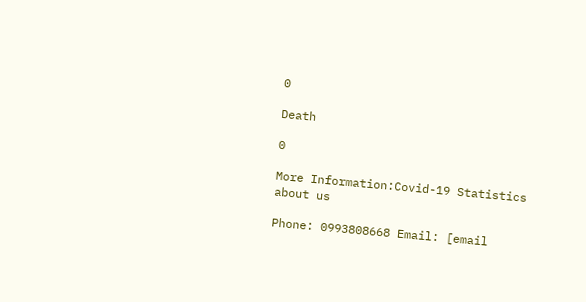0

Death

0

More Information:Covid-19 Statistics
about us

Phone: 0993808668 Email: [email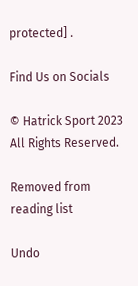protected] .

Find Us on Socials

© Hatrick Sport 2023 All Rights Reserved.

Removed from reading list

Undo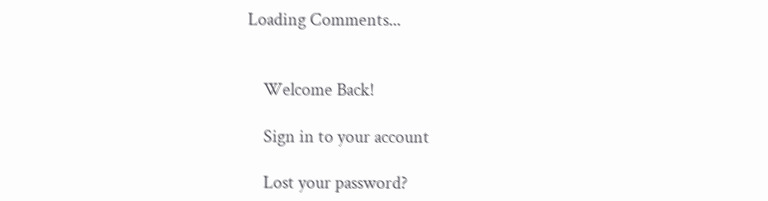Loading Comments...


    Welcome Back!

    Sign in to your account

    Lost your password?